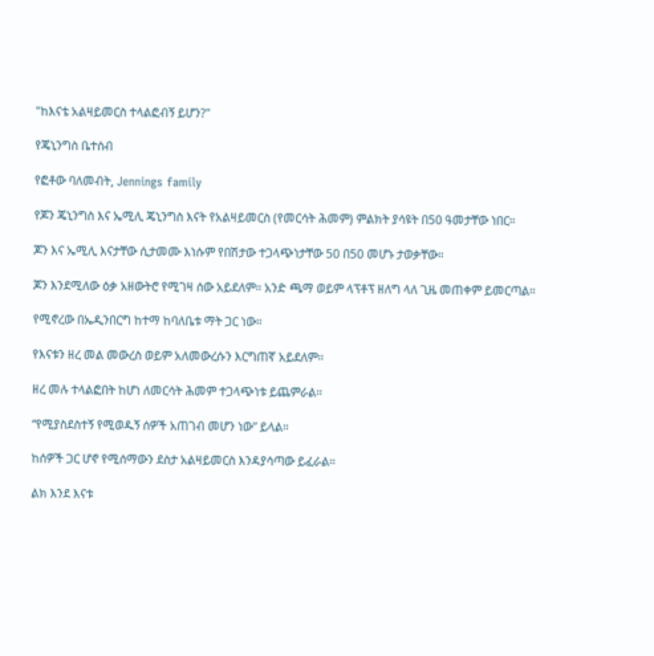"ከእናቴ አልዛይመርስ ተላልፎብኝ ይሆን?"

የጄኒንግስ ቤተሰብ

የፎቶው ባለመብት, Jennings family

የጆን ጄኒንግስ እና ኤሚሊ ጄኒንግስ እናት የአልዛይመርስ (የመርሳት ሕመም) ምልክት ያሳዩት በ50 ዓመታቸው ነበር።

ጆን እና ኤሚሊ እናታቸው ሲታመሙ እነሱም የበሽታው ተጋላጭነታቸው 50 በ50 መሆኑ ታወቃቸው።

ጆን እንደሚለው ዕቃ አዘውትሮ የሚገዛ ሰው አይደለም። አንድ ጫማ ወይም ላፕቶፕ ዘለግ ላለ ጊዜ መጠቀም ይመርጣል።

የሚኖረው በኤዲንበርግ ከተማ ከባለቤቱ ማት ጋር ነው።

የእናቱን ዘረ መል መውረስ ወይም አለመውረሱን እርግጠኛ አይደለም።

ዘረ መሉ ተላልፎበት ከሆነ ለመርሳት ሕመም ተጋላጭነቱ ይጨምራል።

“የሚያስደስተኝ የሚወዱኝ ሰዎች አጠገብ መሆን ነው” ይላል።

ከሰዎች ጋር ሆኖ የሚሰማውን ደስታ አልዛይመርስ እንዳያሳጣው ይፈራል።

ልክ እንደ እናቱ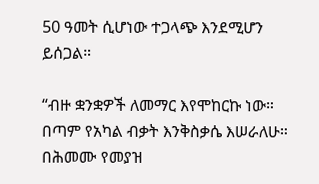50 ዓመት ሲሆነው ተጋላጭ እንደሚሆን ይሰጋል።

“ብዙ ቋንቋዎች ለመማር እየሞከርኩ ነው። በጣም የአካል ብቃት እንቅስቃሴ እሠራለሁ። በሕመሙ የመያዝ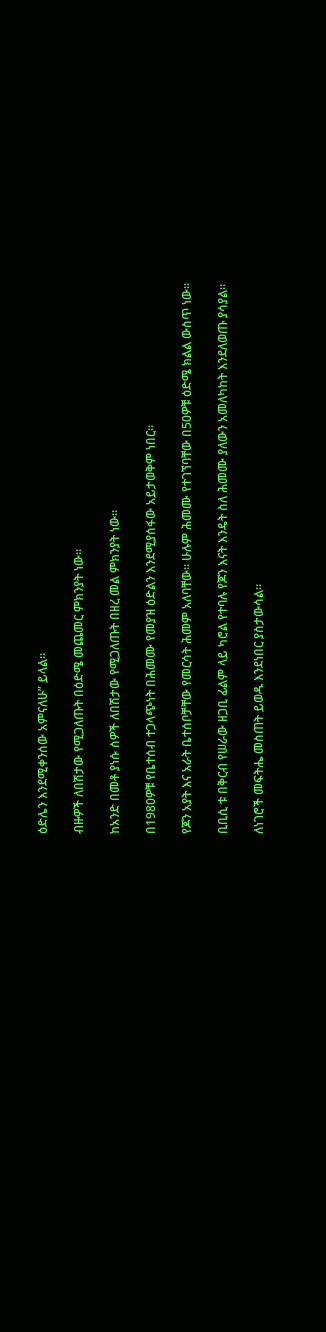ዕድሌን እንደሚቀንሰው አምናለሁ” ይላል።

ብዙዎች ለበሽታው የሚጋለጡት በዕድሜ መጨመር ምክንያት ነው።

ከአንድ በመቶ ያነሱ ሰዎች ለበሽታው የሚጋለጡት በዘረ መል ምክንያት ነው።

በ1980ዎቹ የቤተሰብ ተጋላጭነት በሕመሙ የመያዝ ዕድልን እንደሚያሰፋው አይታወቅም ነበር።

የጆን አያት እና አራት ቤተሰቦቻቸው የመርሳት ሕመም አለባቸው። ሁሉም ሕመሙ የተገኘባቸው በ50ዎቹ ዕድሜ ክልል ውስጥ ነው።

ቢቢሲ ቱ በቅርብ የሠራው ዘጋቢ ፊልም ላይ ካሮል የተባሉ የጆን እናት እንዴት ስለ ሕመሙ ያለውን አመለካከት እንደለወጡ ያሳያል።

ለነገሮች መፍትሔ መስጠት ይወዱ እንደነበር ያስታውሳል።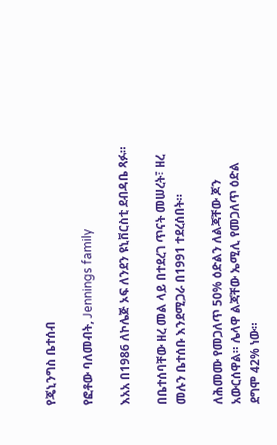የጄኒንግስ ቤተሰብ

የፎቶው ባለመብት, Jennings family

እአአ በ1986 ለኮሌጅ ኦፍ ለንደን ዩኒቨርስቲ ደብዳቤ ጻፉ።

በቤተሰባቸው ዘረ መል ላይ በተደረገ ጥናት መሠረት፣ ዘረ መሉን ቤተሰቡ እንደሚጋራ በ1991 ተደረሰበት።

ለሕመሙ የመጋለጥ 50% ዕድልን ለልጃቸው ጆን አውርሰዋል። ሌላዋ ልጃቸው ኤሚሊ የመጋለጥ ዕድል ደግሞ 42% ነው።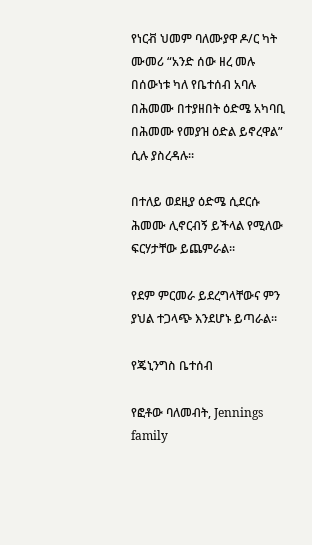የነርቭ ህመም ባለሙያዋ ዶ/ር ካት ሙመሪ “አንድ ሰው ዘረ መሉ በሰውነቱ ካለ የቤተሰብ አባሉ በሕመሙ በተያዘበት ዕድሜ አካባቢ በሕመሙ የመያዝ ዕድል ይኖረዋል” ሲሉ ያስረዳሉ።

በተለይ ወደዚያ ዕድሜ ሲደርሱ ሕመሙ ሊኖርብኝ ይችላል የሚለው ፍርሃታቸው ይጨምራል።

የደም ምርመራ ይደረግላቸውና ምን ያህል ተጋላጭ እንደሆኑ ይጣራል።

የጄኒንግስ ቤተሰብ

የፎቶው ባለመብት, Jennings family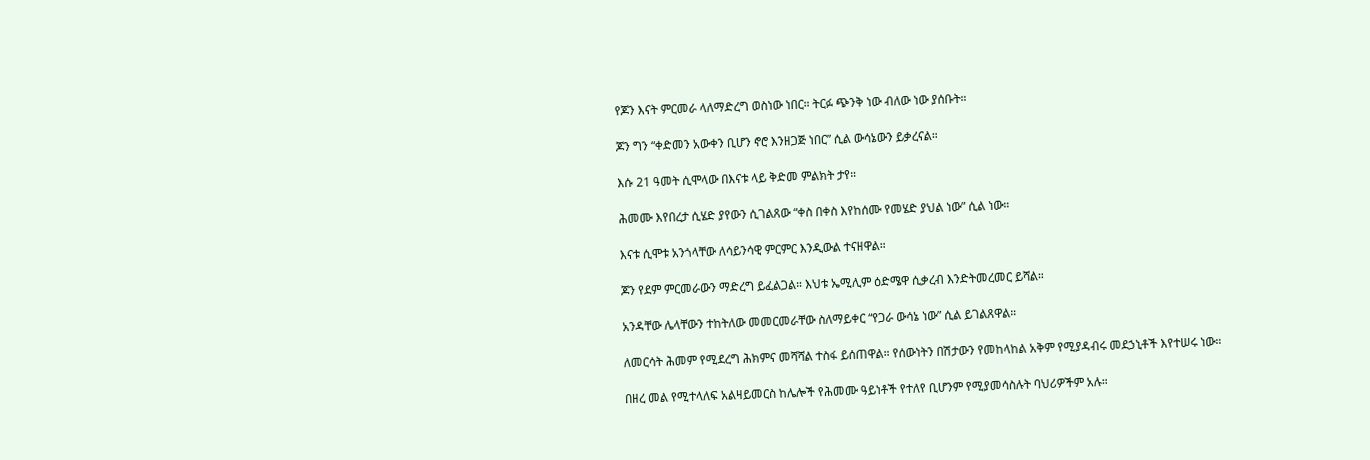የጆን እናት ምርመራ ላለማድረግ ወስነው ነበር። ትርፉ ጭንቅ ነው ብለው ነው ያሰቡት።

ጆን ግን “ቀድመን አውቀን ቢሆን ኖሮ እንዘጋጅ ነበር” ሲል ውሳኔውን ይቃረናል።

እሱ 21 ዓመት ሲሞላው በእናቱ ላይ ቅድመ ምልክት ታየ።

ሕመሙ እየበረታ ሲሄድ ያየውን ሲገልጸው “ቀስ በቀስ እየከሰሙ የመሄድ ያህል ነው” ሲል ነው።

እናቱ ሲሞቱ አንጎላቸው ለሳይንሳዊ ምርምር እንዲውል ተናዘዋል።

ጆን የደም ምርመራውን ማድረግ ይፈልጋል። እህቱ ኤሚሊም ዕድሜዋ ሲቃረብ እንድትመረመር ይሻል።

አንዳቸው ሌላቸውን ተከትለው መመርመራቸው ስለማይቀር “የጋራ ውሳኔ ነው” ሲል ይገልጸዋል።

ለመርሳት ሕመም የሚደረግ ሕክምና መሻሻል ተስፋ ይሰጠዋል። የሰውነትን በሽታውን የመከላከል አቅም የሚያዳብሩ መደኃኒቶች እየተሠሩ ነው።

በዘረ መል የሚተላለፍ አልዛይመርስ ከሌሎች የሕመሙ ዓይነቶች የተለየ ቢሆንም የሚያመሳስሉት ባህሪዎችም አሉ።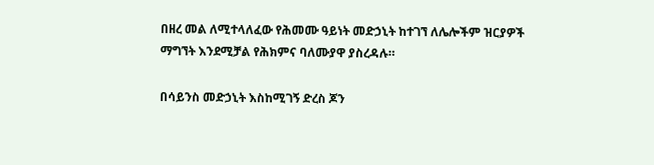በዘረ መል ለሚተላለፈው የሕመሙ ዓይነት መድኃኒት ከተገኘ ለሌሎችም ዝርያዎች ማግኘት እንደሚቻል የሕክምና ባለሙያዋ ያስረዳሉ።

በሳይንስ መድኃኒት እስከሚገኝ ድረስ ጆን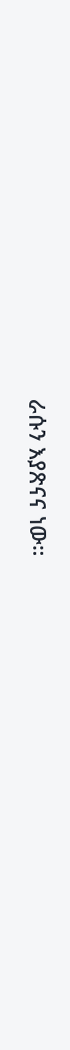ራሱን እያጽናና ነው።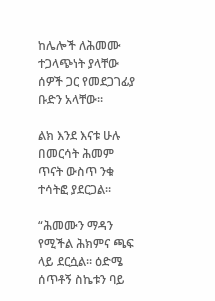ከሌሎች ለሕመሙ ተጋላጭነት ያላቸው ሰዎች ጋር የመደጋገፊያ ቡድን አላቸው።

ልክ እንደ እናቱ ሁሉ በመርሳት ሕመም ጥናት ውስጥ ንቁ ተሳትፎ ያደርጋል።

“ሕመሙን ማዳን የሚችል ሕክምና ጫፍ ላይ ደርሷል። ዕድሜ ሰጥቶኝ ስኬቱን ባይ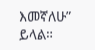እመኛለሁ” ይላል።